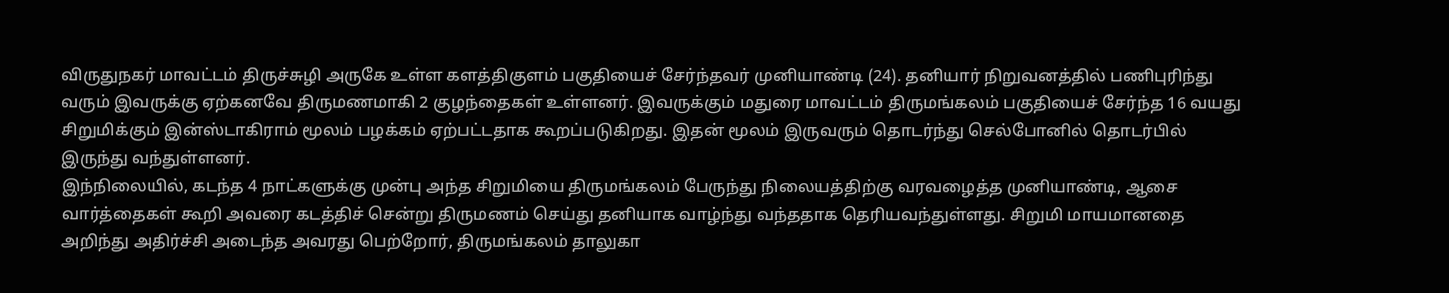விருதுநகர் மாவட்டம் திருச்சுழி அருகே உள்ள களத்திகுளம் பகுதியைச் சேர்ந்தவர் முனியாண்டி (24). தனியார் நிறுவனத்தில் பணிபுரிந்து வரும் இவருக்கு ஏற்கனவே திருமணமாகி 2 குழந்தைகள் உள்ளனர். இவருக்கும் மதுரை மாவட்டம் திருமங்கலம் பகுதியைச் சேர்ந்த 16 வயது சிறுமிக்கும் இன்ஸ்டாகிராம் மூலம் பழக்கம் ஏற்பட்டதாக கூறப்படுகிறது. இதன் மூலம் இருவரும் தொடர்ந்து செல்போனில் தொடர்பில் இருந்து வந்துள்ளனர்.
இந்நிலையில், கடந்த 4 நாட்களுக்கு முன்பு அந்த சிறுமியை திருமங்கலம் பேருந்து நிலையத்திற்கு வரவழைத்த முனியாண்டி, ஆசை வார்த்தைகள் கூறி அவரை கடத்திச் சென்று திருமணம் செய்து தனியாக வாழ்ந்து வந்ததாக தெரியவந்துள்ளது. சிறுமி மாயமானதை அறிந்து அதிர்ச்சி அடைந்த அவரது பெற்றோர், திருமங்கலம் தாலுகா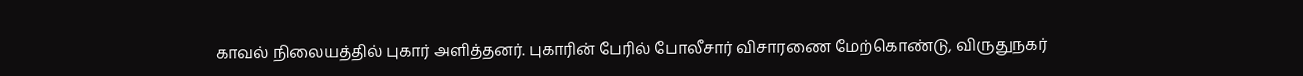காவல் நிலையத்தில் புகார் அளித்தனர். புகாரின் பேரில் போலீசார் விசாரணை மேற்கொண்டு, விருதுநகர்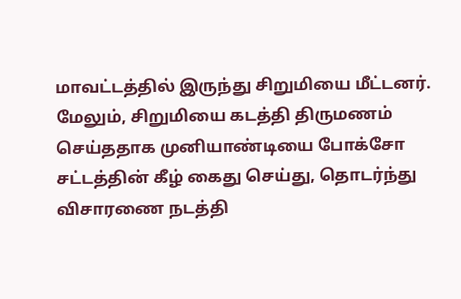மாவட்டத்தில் இருந்து சிறுமியை மீட்டனர்.
மேலும், சிறுமியை கடத்தி திருமணம் செய்ததாக முனியாண்டியை போக்சோ சட்டத்தின் கீழ் கைது செய்து, தொடர்ந்து விசாரணை நடத்தி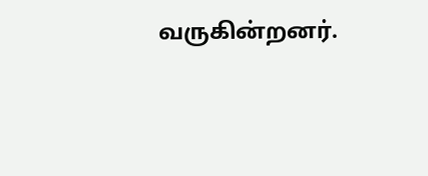வருகின்றனர்.